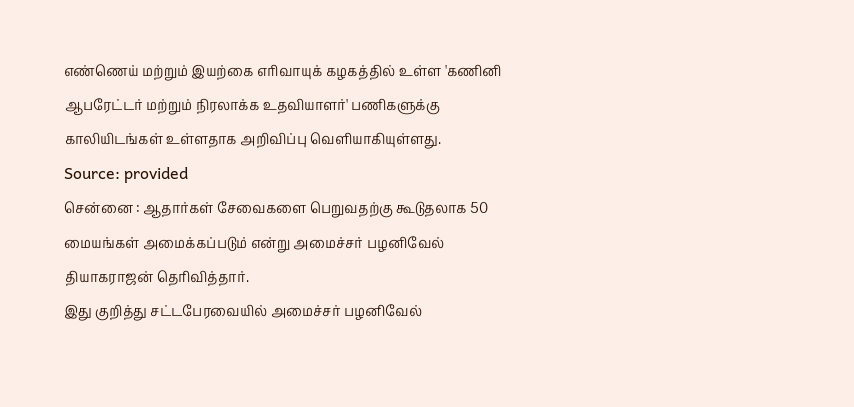எண்ணெய் மற்றும் இயற்கை எரிவாயுக் கழகத்தில் உள்ள 'கணினி ஆபரேட்டர் மற்றும் நிரலாக்க உதவியாளர்' பணிகளுக்கு காலியிடங்கள் உள்ளதாக அறிவிப்பு வெளியாகியுள்ளது.
Source: provided
சென்னை : ஆதார்கள் சேவைகளை பெறுவதற்கு கூடுதலாக 50 மையங்கள் அமைக்கப்படும் என்று அமைச்சர் பழனிவேல் தியாகராஜன் தெரிவித்தார்.
இது குறித்து சட்டபேரவையில் அமைச்சர் பழனிவேல்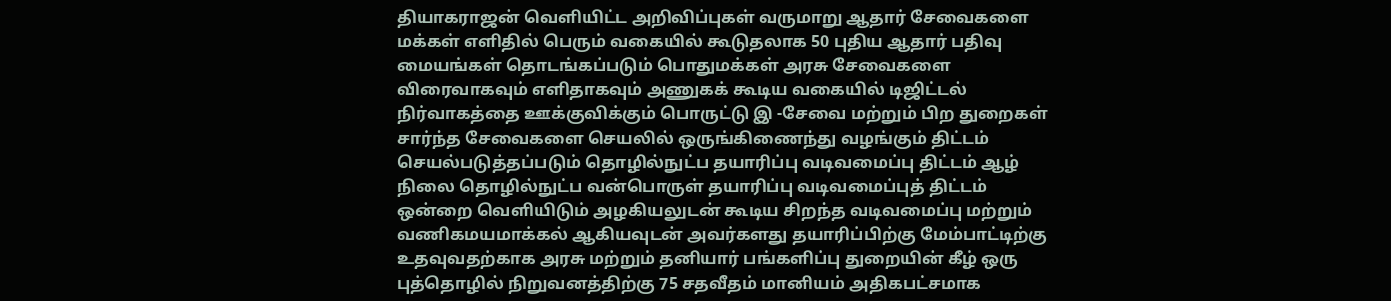தியாகராஜன் வெளியிட்ட அறிவிப்புகள் வருமாறு ஆதார் சேவைகளை மக்கள் எளிதில் பெரும் வகையில் கூடுதலாக 50 புதிய ஆதார் பதிவு மையங்கள் தொடங்கப்படும் பொதுமக்கள் அரசு சேவைகளை விரைவாகவும் எளிதாகவும் அணுகக் கூடிய வகையில் டிஜிட்டல் நிர்வாகத்தை ஊக்குவிக்கும் பொருட்டு இ -சேவை மற்றும் பிற துறைகள் சார்ந்த சேவைகளை செயலில் ஒருங்கிணைந்து வழங்கும் திட்டம் செயல்படுத்தப்படும் தொழில்நுட்ப தயாரிப்பு வடிவமைப்பு திட்டம் ஆழ் நிலை தொழில்நுட்ப வன்பொருள் தயாரிப்பு வடிவமைப்புத் திட்டம் ஒன்றை வெளியிடும் அழகியலுடன் கூடிய சிறந்த வடிவமைப்பு மற்றும் வணிகமயமாக்கல் ஆகியவுடன் அவர்களது தயாரிப்பிற்கு மேம்பாட்டிற்கு உதவுவதற்காக அரசு மற்றும் தனியார் பங்களிப்பு துறையின் கீழ் ஒரு புத்தொழில் நிறுவனத்திற்கு 75 சதவீதம் மானியம் அதிகபட்சமாக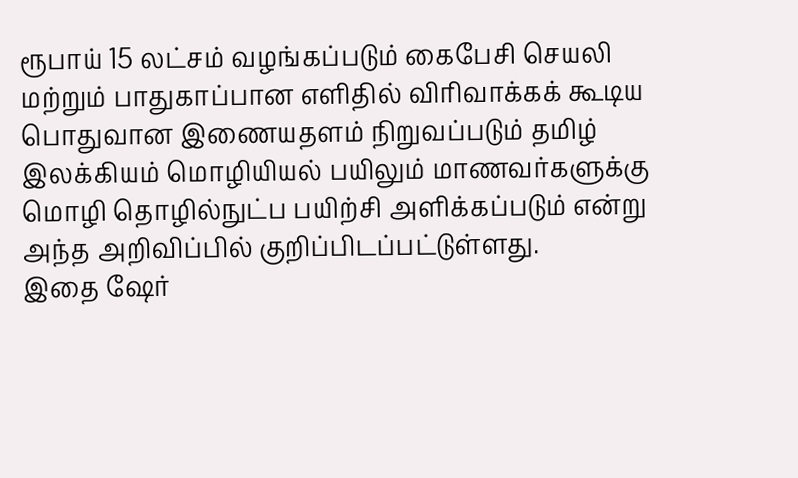ரூபாய் 15 லட்சம் வழங்கப்படும் கைபேசி செயலி மற்றும் பாதுகாப்பான எளிதில் விரிவாக்கக் கூடிய பொதுவான இணையதளம் நிறுவப்படும் தமிழ் இலக்கியம் மொழியியல் பயிலும் மாணவர்களுக்கு மொழி தொழில்நுட்ப பயிற்சி அளிக்கப்படும் என்று அந்த அறிவிப்பில் குறிப்பிடப்பட்டுள்ளது.
இதை ஷேர்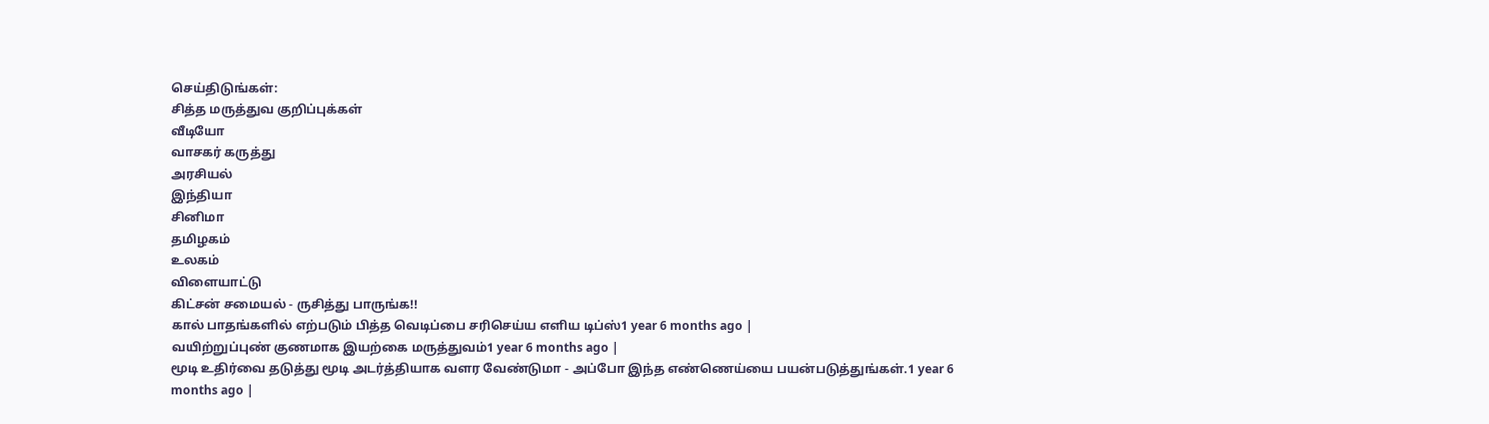செய்திடுங்கள்:
சித்த மருத்துவ குறிப்புக்கள்
வீடியோ
வாசகர் கருத்து
அரசியல்
இந்தியா
சினிமா
தமிழகம்
உலகம்
விளையாட்டு
கிட்சன் சமையல் - ருசித்து பாருங்க!!
கால் பாதங்களில் எற்படும் பித்த வெடிப்பை சரிசெய்ய எளிய டிப்ஸ்1 year 6 months ago |
வயிற்றுப்புண் குணமாக இயற்கை மருத்துவம்1 year 6 months ago |
மூடி உதிர்வை தடுத்து மூடி அடர்த்தியாக வளர வேண்டுமா - அப்போ இந்த எண்ணெய்யை பயன்படுத்துங்கள்.1 year 6 months ago |